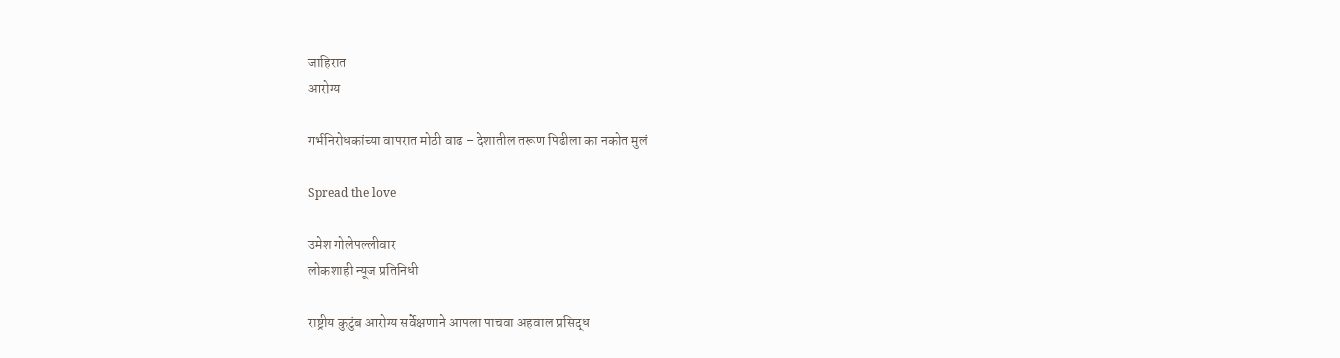जाहिरात
आरोग्य

गर्भनिरोधकांच्या वापरात मोठी वाढ – देशातील तरूण पिढीला का नकोत मुलं

Spread the love

उमेश गोलेपल्लीवार
लोकशाही न्यूज प्रतिनिधी

राष्ट्रीय कुटुंब आरोग्य सर्वेक्षणाने आपला पाचवा अहवाल प्रसिद्ध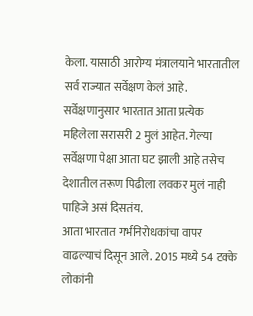केला. यासाठी आरोग्य मंत्रालयाने भारतातील सर्व राज्यात सर्वेक्षण केलं आहे.
सर्वेक्षणानुसार भारतात आता प्रत्येक महिलेला सरासरी 2 मुलं आहेत. गेल्या सर्वेक्षणा पेक्षा आता घट झाली आहे तसेच देशातील तरूण पिढीला लवकर मुलं नाही पाहिजे असं दिसतंय.
आता भारतात गर्भनिरोधकांचा वापर वाढल्याचं दिसून आले. 2015 मध्ये 54 टक्के लोकांनी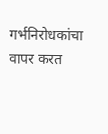गर्भनिरोधकांचा वापर करत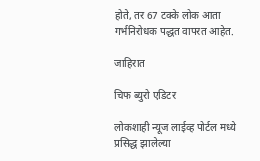होते, तर 67 टक्के लोक आता गर्भनिरोधक पद्धत वापरत आहेत.

जाहिरात

चिफ ब्युरो एडिटर

लोकशाही न्यूज लाईव्ह पोर्टल मध्ये प्रसिद्ध झालेल्या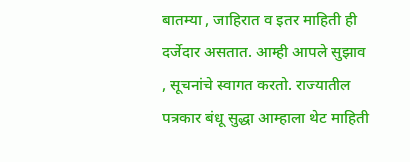बातम्या , जाहिरात व इतर माहिती ही दर्जेदार असतात. आम्ही आपले सुझाव , सूचनांचे स्वागत करतो. राज्यातील पत्रकार बंधू सुद्धा आम्हाला थेट माहिती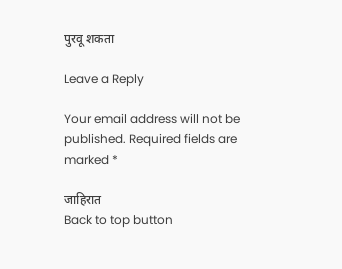पुरवू शकता

Leave a Reply

Your email address will not be published. Required fields are marked *

जाहिरात
Back to top button